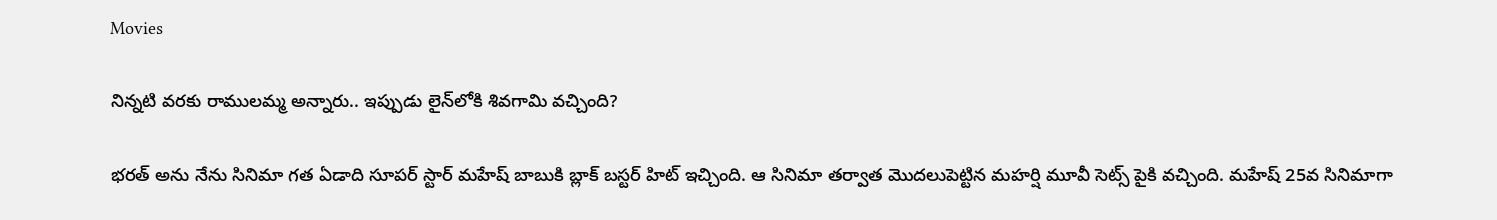Movies

నిన్నటి వరకు రాములమ్మ అన్నారు.. ఇప్పుడు లైన్‌లోకి శివగామి వచ్చింది?

భరత్ అను నేను సినిమా గత ఏడాది సూపర్ స్టార్ మహేష్ బాబుకి బ్లాక్ బస్టర్ హిట్ ఇచ్చింది. ఆ సినిమా తర్వాత మొదలుపెట్టిన మహర్షి మూవీ సెట్స్ పైకి వచ్చింది. మహేష్ 25వ సినిమాగా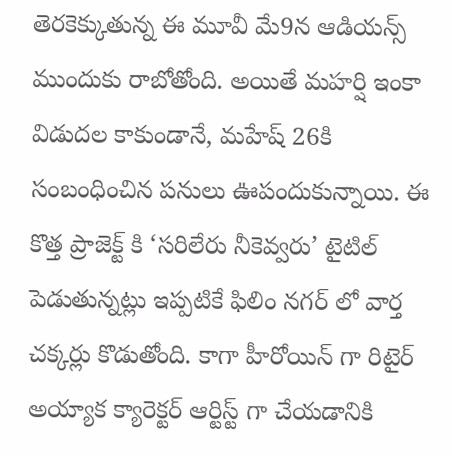తెరకెక్కుతున్న ఈ మూవీ మే9న ఆడియన్స్ ముందుకు రాబోతోంది. అయితే మహర్షి ఇంకా విడుదల కాకుండానే, మహేష్ 26కి సంబంధించిన పనులు ఊపందుకున్నాయి. ఈ కొత్త ప్రాజెక్ట్ కి ‘సరిలేరు నీకెవ్వరు’ టైటిల్ పెడుతున్నట్లు ఇప్పటికే ఫిలిం నగర్ లో వార్త చక్కర్లు కొడుతోంది. కాగా హీరోయిన్ గా రిటైర్ అయ్యాక క్యారెక్టర్ ఆర్టిస్ట్ గా చేయడానికి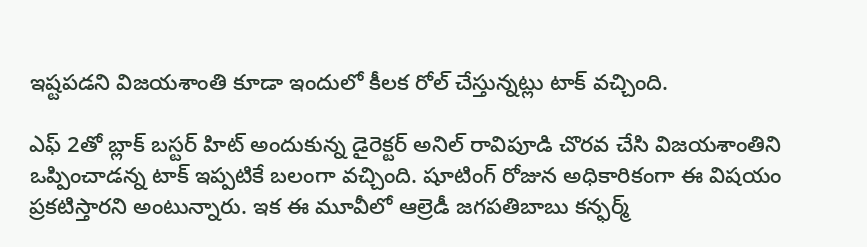ఇష్టపడని విజయశాంతి కూడా ఇందులో కీలక రోల్ చేస్తున్నట్లు టాక్ వచ్చింది.

ఎఫ్ 2తో బ్లాక్ బస్టర్ హిట్ అందుకున్న డైరెక్టర్ అనిల్ రావిపూడి చొరవ చేసి విజయశాంతిని ఒప్పించాడన్న టాక్ ఇప్పటికే బలంగా వచ్చింది. షూటింగ్ రోజున అధికారికంగా ఈ విషయం ప్రకటిస్తారని అంటున్నారు. ఇక ఈ మూవీలో ఆల్రెడీ జగపతిబాబు కన్ఫర్మ్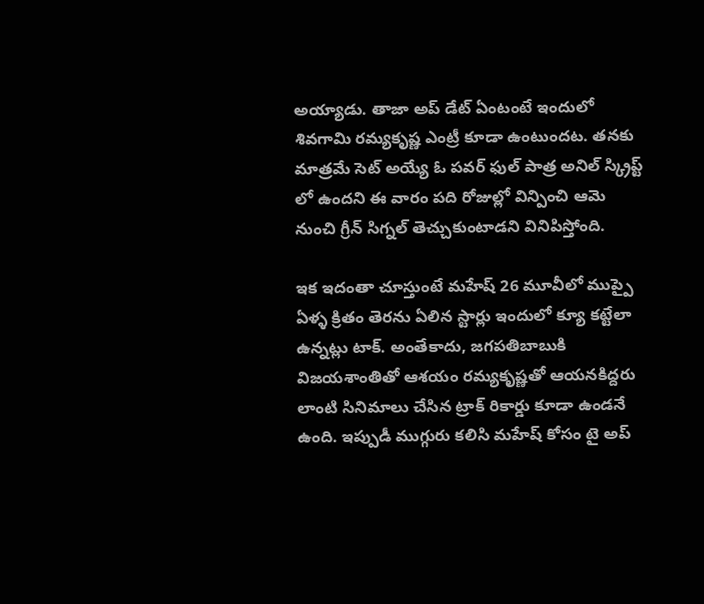అయ్యాడు. తాజా అప్ డేట్ ఏంటంటే ఇందులో శివగామి రమ్యకృష్ణ ఎంట్రీ కూడా ఉంటుందట. తనకు మాత్రమే సెట్ అయ్యే ఓ పవర్ ఫుల్ పాత్ర అనిల్ స్క్రిప్ట్ లో ఉందని ఈ వారం పది రోజుల్లో విన్పించి ఆమె నుంచి గ్రీన్ సిగ్నల్ తెచ్చుకుంటాడని వినిపిస్తోంది.

ఇక ఇదంతా చూస్తుంటే మహేష్ 26 మూవీలో ముప్పై ఏళ్ళ క్రితం తెరను ఏలిన స్టార్లు ఇందులో క్యూ కట్టేలా ఉన్నట్లు టాక్. అంతేకాదు, జగపతిబాబుకి విజయశాంతితో ఆశయం రమ్యకృష్ణతో ఆయనకిద్దరు లాంటి సినిమాలు చేసిన ట్రాక్ రికార్డు కూడా ఉండనే ఉంది. ఇప్పుడీ ముగ్గురు కలిసి మహేష్ కోసం టై అప్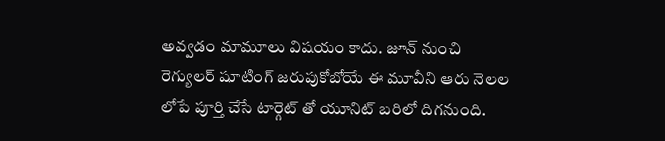అవ్వడం మామూలు విషయం కాదు. జూన్ నుంచి రెగ్యులర్ షూటింగ్ జరుపుకోబోయే ఈ మూవీని ఆరు నెలల లోపే పూర్తి చేసే టార్గెట్ తో యూనిట్ బరిలో దిగనుంది.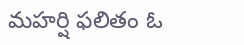మహర్షి ఫలితం ఓ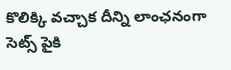కొలిక్కి వచ్చాక దీన్ని లాంఛనంగా సెట్స్ పైకి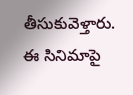తీసుకువెళ్తారు. ఈ సినిమాపై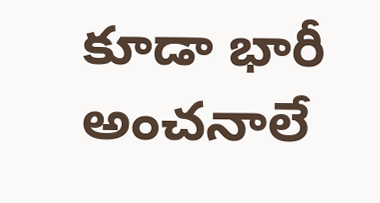కూడా భారీ అంచనాలే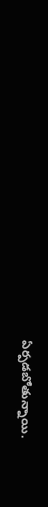ఏర్పడబోతున్నాయి.